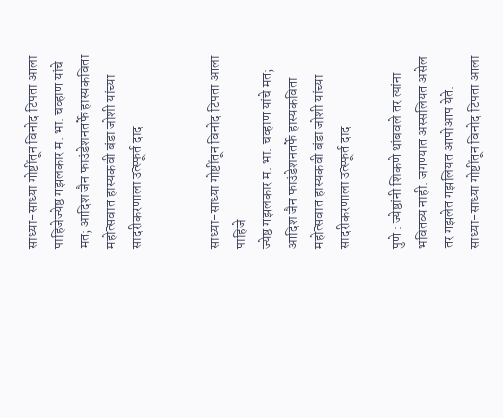साध्या-साध्या गोष्टींतून विनोद टिपता आला पाहिजेज्येष्ठ गझलकार म. भा. चव्हाण यांचे मत; आदिश जैन फाउंडेशनतर्फे हास्यकविता महोत्सवात हास्यकवी बंडा जोशी यांच्या सादरीकरणाला उत्स्फूर्त दाद


साध्या-साध्या गोष्टींतून विनोद टिपता आला पाहिजे
ज्येष्ठ गझलकार म. भा. चव्हाण यांचे मत; आदिश जैन फाउंडेशनतर्फे हास्यकविता महोत्सवात हास्यकवी बंडा जोशी यांच्या सादरीकरणाला उत्स्फूर्त दाद

पुणे : ज्येष्ठांनी शिकणे थांबवले तर त्यांना भवितव्य नाही. जगण्यात अस्सलियत असेल तर गझलेत गझलियत आपोआप येते. साध्या-साध्या गोष्टींतून विनोद टिपता आला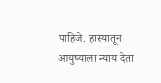पाहिजे. हास्यातून आयुष्याला न्याय देता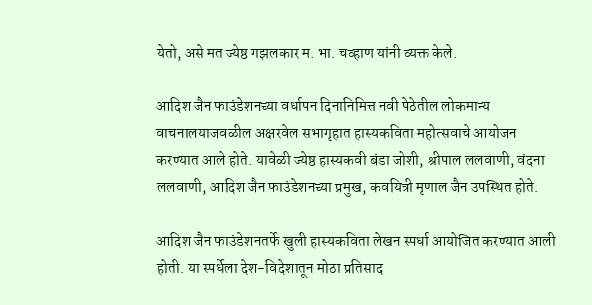येतो, असे मत ज्येष्ठ गझलकार म. भा. चव्हाण यांनी व्यक्त केले.

आदिश जैन फाउंडेशनच्या वर्धापन दिनानिमित्त नवी पेठेतील लोकमान्य वाचनालयाजवळील अक्षरवेल सभागृहात हास्यकविता महोत्सवाचे आयोजन करण्यात आले होते. यावेळी ज्येष्ठ हास्यकवी बंडा जोशी, श्रीपाल ललवाणी, वंदना ललवाणी, आदिश जैन फाउंडेशनच्या प्रमुख, कवयित्री मृणाल जैन उपस्थित होते.

आदिश जैन फाउंडेशनतर्फे खुली हास्यकविता लेखन स्पर्धा आयोजित करण्यात आली होती. या स्पर्धेला देश-विदेशातून मोठा प्रतिसाद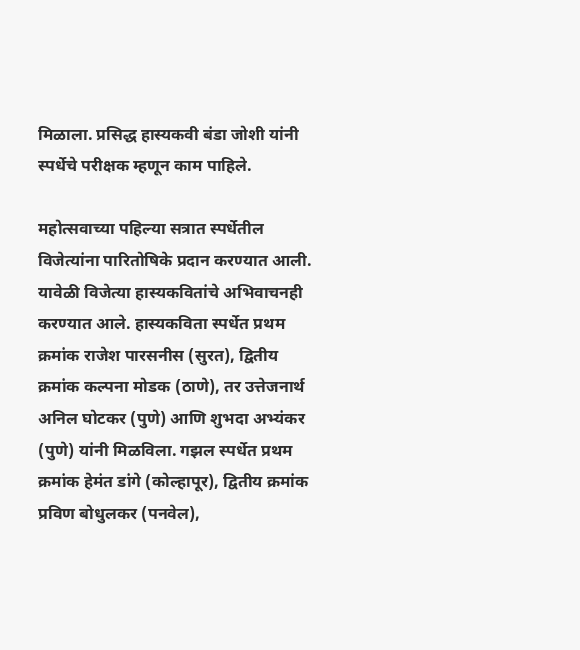मिळाला. प्रसिद्ध हास्यकवी बंडा जोशी यांनी स्पर्धेचे परीक्षक म्हणून काम पाहिले.

महोत्सवाच्या पहिल्या सत्रात स्पर्धेतील विजेत्यांना पारितोषिके प्रदान करण्यात आली. यावेळी विजेत्या हास्यकवितांचे अभिवाचनही करण्यात आले. हास्यकविता स्पर्धेत प्रथम क्रमांक राजेश पारसनीस (सुरत), द्वितीय क्रमांक कल्पना मोडक (ठाणे), तर उत्तेजनार्थ अनिल घोटकर (पुणे) आणि शुभदा अभ्यंकर (पुणे) यांनी मिळविला. गझल स्पर्धेत प्रथम क्रमांक हेमंत डांगे (कोल्हापूर), द्वितीय क्रमांक प्रविण बोधुलकर (पनवेल),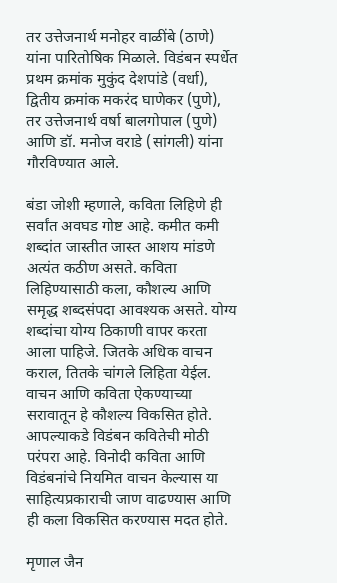तर उत्तेजनार्थ मनोहर वाळींबे (ठाणे) यांना पारितोषिक मिळाले. विडंबन स्पर्धेत प्रथम क्रमांक मुकुंद देशपांडे (वर्धा), द्वितीय क्रमांक मकरंद घाणेकर (पुणे), तर उत्तेजनार्थ वर्षा बालगोपाल (पुणे) आणि डॉ. मनोज वराडे (सांगली) यांना गौरविण्यात आले.

बंडा जोशी म्हणाले, कविता लिहिणे ही सर्वांत अवघड गोष्ट आहे. कमीत कमी शब्दांत जास्तीत जास्त आशय मांडणे अत्यंत कठीण असते. कविता लिहिण्यासाठी कला, कौशल्य आणि समृद्ध शब्दसंपदा आवश्यक असते. योग्य शब्दांचा योग्य ठिकाणी वापर करता आला पाहिजे. जितके अधिक वाचन कराल, तितके चांगले लिहिता येईल. वाचन आणि कविता ऐकण्याच्या सरावातून हे कौशल्य विकसित होते. आपल्याकडे विडंबन कवितेची मोठी परंपरा आहे. विनोदी कविता आणि विडंबनांचे नियमित वाचन केल्यास या साहित्यप्रकाराची जाण वाढण्यास आणि ही कला विकसित करण्यास मदत होते.

मृणाल जैन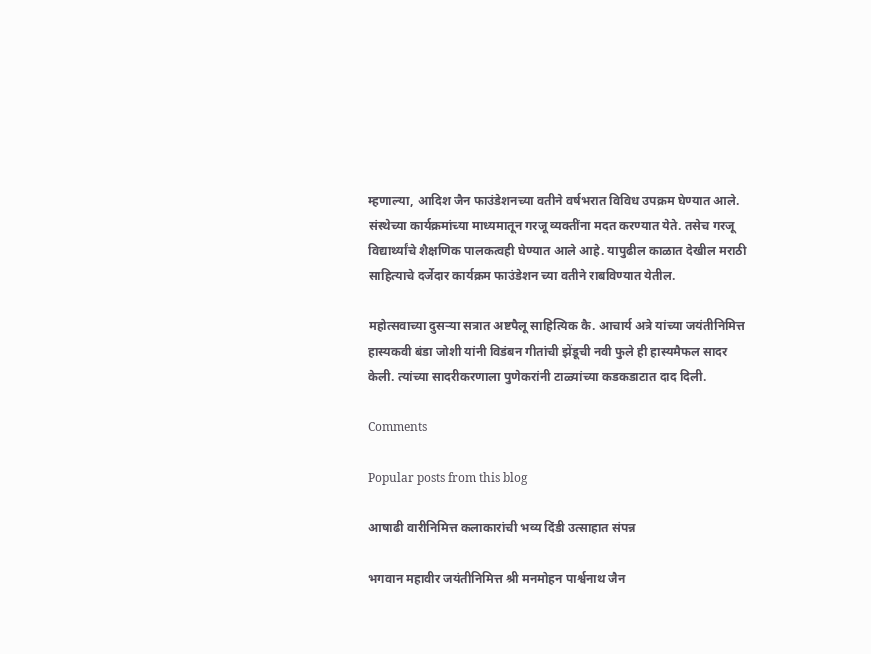म्हणाल्या, आदिश जैन फाउंडेशनच्या वतीने वर्षभरात विविध उपक्रम घेण्यात आले. संस्थेच्या कार्यक्रमांच्या माध्यमातून गरजू व्यक्तींना मदत करण्यात येते. तसेच गरजू विद्यार्थ्यांचे शैक्षणिक पालकत्वही घेण्यात आले आहे. यापुढील काळात देखील मराठी साहित्याचे दर्जेदार कार्यक्रम फाउंडेशन च्या वतीने राबविण्यात येतील.

महोत्सवाच्या दुसऱ्या सत्रात अष्टपैलू साहित्यिक कै. आचार्य अत्रे यांच्या जयंतीनिमित्त हास्यकवी बंडा जोशी यांनी विडंबन गीतांची झेंडूची नवी फुले ही हास्यमैफल सादर केली. त्यांच्या सादरीकरणाला पुणेकरांनी टाळ्यांच्या कडकडाटात दाद दिली.

Comments

Popular posts from this blog

आषाढी वारीनिमित्त कलाकारांची भव्य दिंडी उत्साहात संपन्न

भगवान महावीर जयंतीनिमित्त श्री मनमोहन पार्श्वनाथ जैन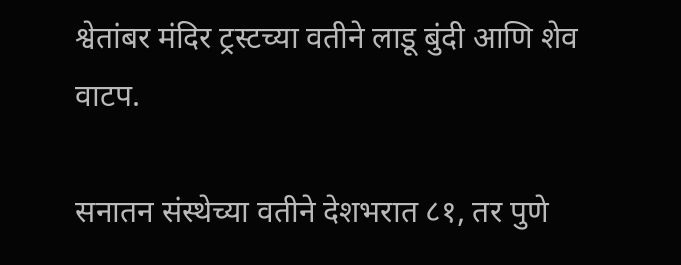श्वेतांबर मंदिर ट्रस्टच्या वतीने लाडू बुंदी आणि शेव वाटप.

सनातन संस्थेच्या वतीने देशभरात ८१, तर पुणे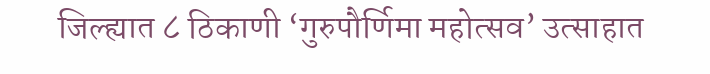जिल्ह्यात ८ ठिकाणी ‘गुरुपौर्णिमा महोत्सव’ उत्साहात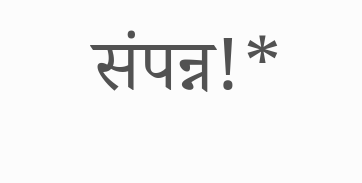संपन्न!*